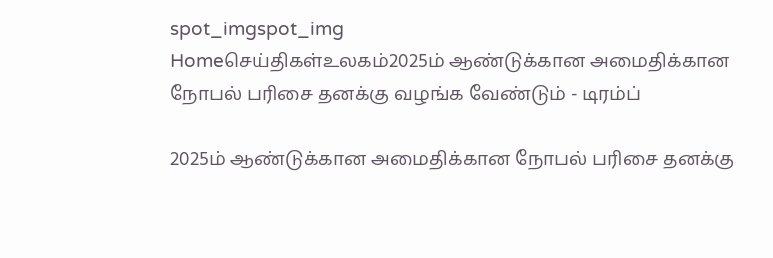spot_imgspot_img
Homeசெய்திகள்உலகம்2025ம் ஆண்டுக்கான அமைதிக்கான நோபல் பரிசை தனக்கு வழங்க வேண்டும் - டிரம்ப்

2025ம் ஆண்டுக்கான அமைதிக்கான நோபல் பரிசை தனக்கு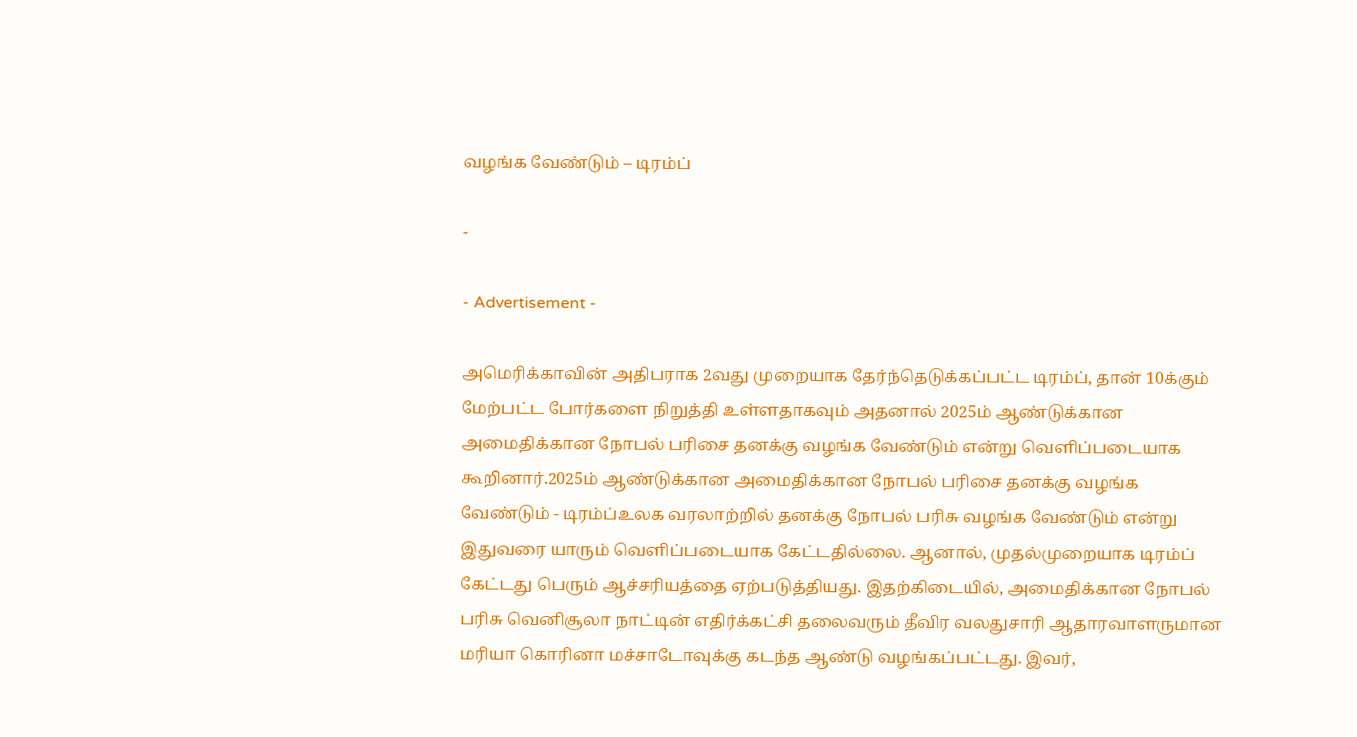வழங்க வேண்டும் – டிரம்ப்

-

- Advertisement -

அமெரிக்காவின் அதிபராக 2வது முறையாக தேர்ந்தெடுக்கப்பட்ட டிரம்ப், தான் 10க்கும் மேற்பட்ட போர்களை நிறுத்தி உள்ளதாகவும் அதனால் 2025ம் ஆண்டுக்கான அமைதிக்கான நோபல் பரிசை தனக்கு வழங்க வேண்டும் என்று வெளிப்படையாக கூறினார்.2025ம் ஆண்டுக்கான அமைதிக்கான நோபல் பரிசை தனக்கு வழங்க வேண்டும் - டிரம்ப்உலக வரலாற்றில் தனக்கு நோபல் பரிசு வழங்க வேண்டும் என்று இதுவரை யாரும் வெளிப்படையாக கேட்டதில்லை. ஆனால், முதல்முறையாக டிரம்ப் கேட்டது பெரும் ஆச்சரியத்தை ஏற்படுத்தியது. இதற்கிடையில், அமைதிக்கான நோபல் பரிசு வெனிசூலா நாட்டின் எதிர்க்கட்சி தலைவரும் தீவிர வலதுசாரி ஆதாரவாளருமான மரியா கொரினா மச்சாடோவுக்கு கடந்த ஆண்டு வழங்கப்பட்டது. இவர்,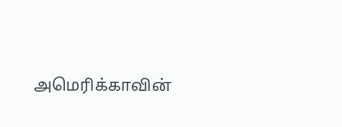அமெரிக்காவின்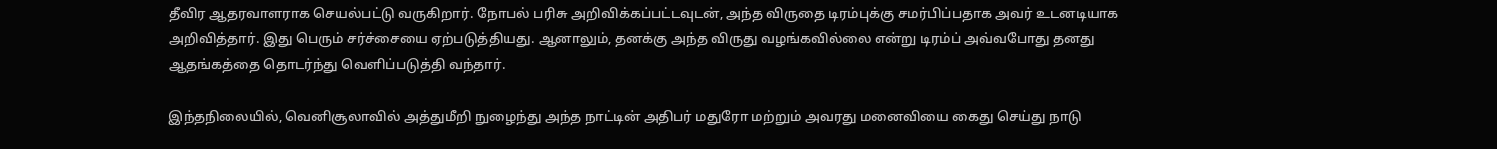தீவிர ஆதரவாளராக செயல்பட்டு வருகிறார். நோபல் பரிசு அறிவிக்கப்பட்டவுடன், அந்த விருதை டிரம்புக்கு சமர்பிப்பதாக அவர் உடனடியாக அறிவித்தார். இது பெரும் சர்ச்சையை ஏற்படுத்தியது. ஆனாலும், தனக்கு அந்த விருது வழங்கவில்லை என்று டிரம்ப் அவ்வபோது தனது ஆதங்கத்தை தொடர்ந்து வெளிப்படுத்தி வந்தார்.

இந்தநிலையில், வெனிசூலாவில் அத்துமீறி நுழைந்து அந்த நாட்டின் அதிபர் மதுரோ மற்றும் அவரது மனைவியை கைது செய்து நாடு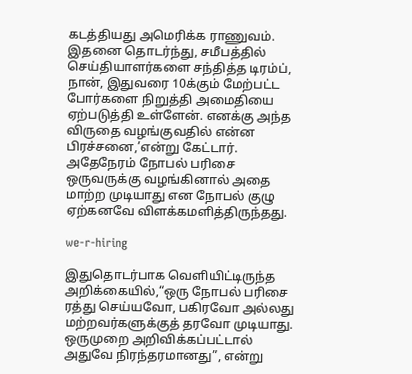கடத்தியது அமெரிக்க ராணுவம். இதனை தொடர்ந்து, சமீபத்தில் செய்தியாளர்களை சந்தித்த டிரம்ப், நான், இதுவரை 10க்கும் மேற்பட்ட போர்களை நிறுத்தி அமைதியை ஏற்படுத்தி உள்ளேன். எனக்கு அந்த விருதை வழங்குவதில் என்ன பிரச்சனை,’என்று கேட்டார். அதேநேரம் நோபல் பரிசை ஒருவருக்கு வழங்கினால் அதை மாற்ற முடியாது என நோபல் குழு ஏற்கனவே விளக்கமளித்திருந்தது.

we-r-hiring

இதுதொடர்பாக வெளியிட்டிருந்த அறிக்கையில்,“ஒரு நோபல் பரிசை ரத்து செய்யவோ, பகிரவோ அல்லது மற்றவர்களுக்குத் தரவோ முடியாது. ஒருமுறை அறிவிக்கப்பட்டால் அதுவே நிரந்தரமானது”, என்று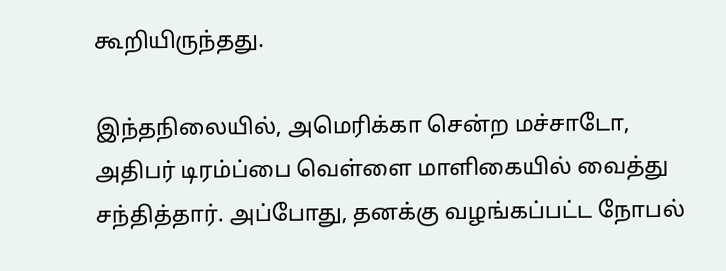கூறியிருந்தது.

இந்தநிலையில், அமெரிக்கா சென்ற மச்சாடோ, அதிபர் டிரம்ப்பை வெள்ளை மாளிகையில் வைத்து சந்தித்தார். அப்போது, தனக்கு வழங்கப்பட்ட நோபல்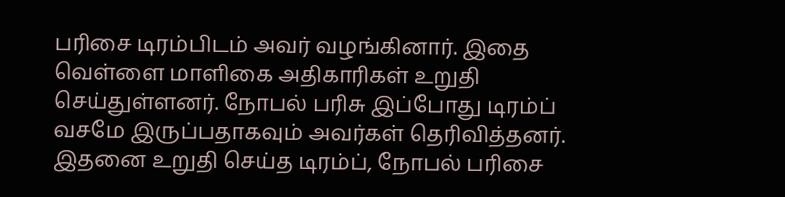பரிசை டிரம்பிடம் அவர் வழங்கினார். இதை வெள்ளை மாளிகை அதிகாரிகள் உறுதி செய்துள்ளனர். நோபல் பரிசு இப்போது டிரம்ப் வசமே இருப்பதாகவும் அவர்கள் தெரிவித்தனர். இதனை உறுதி செய்த டிரம்ப், நோபல் பரிசை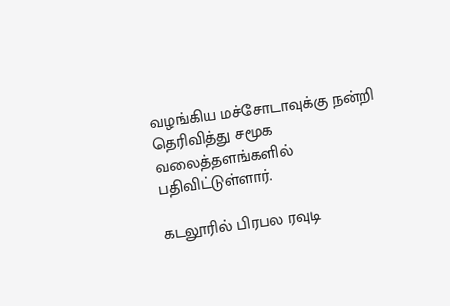வழங்கிய மச்சோடாவுக்கு நன்றி தெரிவித்து சமூக வலைத்தளங்களில் பதிவிட்டுள்ளார்.

கடலூரில் பிரபல ரவுடி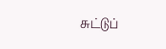சுட்டுப்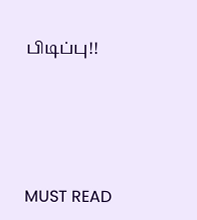பிடிப்பு!!





MUST READ